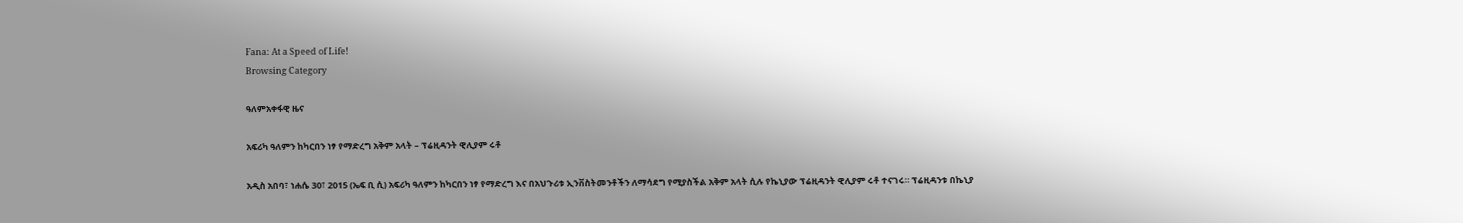Fana: At a Speed of Life!
Browsing Category

ዓለምአቀፋዊ ዜና

አፍሪካ ዓለምን ከካርበን ነፃ የማድረግ አቅም አላት – ፕሬዚዳንት ዊሊያም ሩቶ

አዲስ አበባ፣ ነሐሴ 30፣ 2015 (ኤፍ ቢ ሲ) አፍሪካ ዓለምን ከካርበን ነፃ የማድረግ እና በአህጉሪቱ ኢንቨስትመንቶችን ለማሳደግ የሚያስችል አቅም አላት ሲሉ የኬኒያው ፕሬዚዳንት ዊሊያም ሩቶ ተናገሩ። ፕሬዚዳንቱ በኬኒያ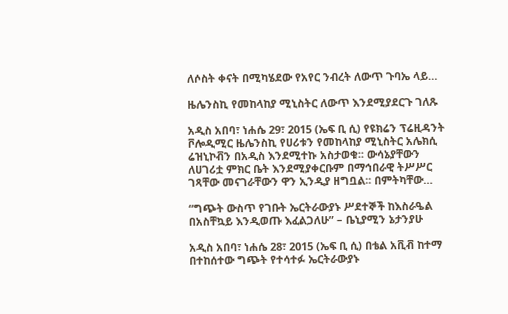ለሶስት ቀናት በሚካሄደው የአየር ንብረት ለውጥ ጉባኤ ላይ…

ዜሌንስኪ የመከላከያ ሚኒስትር ለውጥ እንደሚያደርጉ ገለጹ

አዲስ አበባ፣ ነሐሴ 29፣ 2015 (ኤፍ ቢ ሲ) የዩክሬን ፕሬዚዳንት ቮሎዲሚር ዜሌንስኪ የሀሪቱን የመከላከያ ሚኒስትር አሌክሲ ሬዝኒኮቭን በአዲስ እንደሚተኩ አስታወቁ፡፡ ውሳኔያቸውን ለሀገሪቷ ምክር ቤት እንደሚያቀርቡም በማኅበራዊ ትሥሥር ገጻቸው መናገራቸውን ዋን ኢንዲያ ዘግቧል፡፡ በምትካቸው…

“ግጭት ውስጥ የገቡት ኤርትራውያኑ ሥደተኞች ከእስራዔል በአስቸኳይ እንዲወጡ እፈልጋለሁ” – ቤኒያሚን ኔታንያሁ

አዲስ አበባ፣ ነሐሴ 28፣ 2015 (ኤፍ ቢ ሲ) በቴል አቪቭ ከተማ በተከሰተው ግጭት የተሳተፉ ኤርትራውያኑ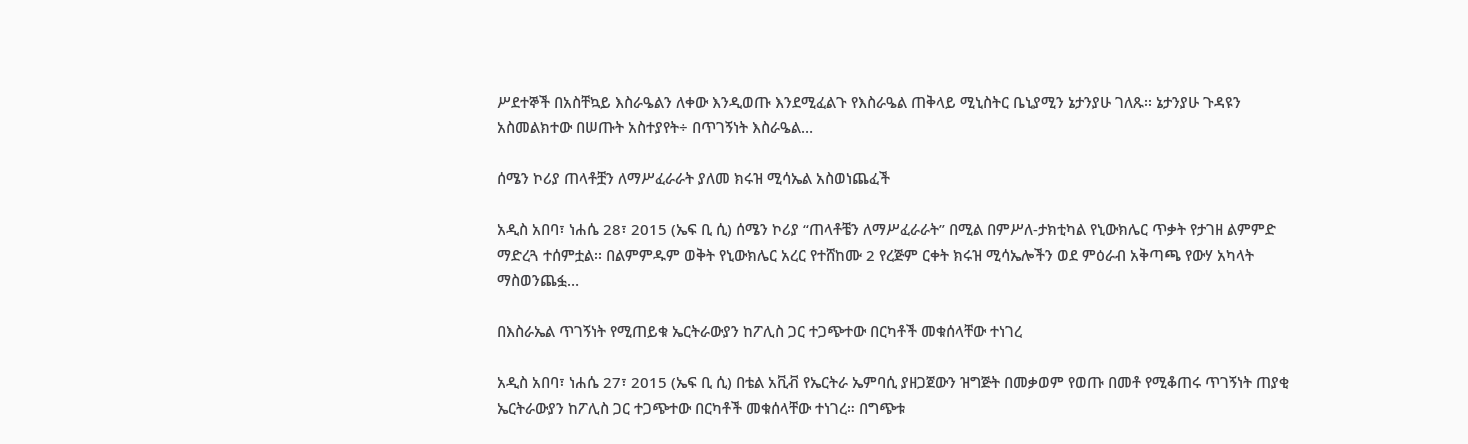ሥደተኞች በአስቸኳይ እስራዔልን ለቀው እንዲወጡ እንደሚፈልጉ የእስራዔል ጠቅላይ ሚኒስትር ቤኒያሚን ኔታንያሁ ገለጹ፡፡ ኔታንያሁ ጉዳዩን አስመልክተው በሠጡት አስተያየት÷ በጥገኝነት እስራዔል…

ሰሜን ኮሪያ ጠላቶቿን ለማሥፈራራት ያለመ ክሩዝ ሚሳኤል አስወነጨፈች

አዲስ አበባ፣ ነሐሴ 28፣ 2015 (ኤፍ ቢ ሲ) ሰሜን ኮሪያ “ጠላቶቼን ለማሥፈራራት” በሚል በምሥለ-ታክቲካል የኒውክሌር ጥቃት የታገዘ ልምምድ ማድረጓ ተሰምቷል፡፡ በልምምዱም ወቅት የኒውክሌር አረር የተሸከሙ 2 የረጅም ርቀት ክሩዝ ሚሳኤሎችን ወደ ምዕራብ አቅጣጫ የውሃ አካላት ማስወንጨፏ…

በእስራኤል ጥገኝነት የሚጠይቁ ኤርትራውያን ከፖሊስ ጋር ተጋጭተው በርካቶች መቁሰላቸው ተነገረ

አዲስ አበባ፣ ነሐሴ 27፣ 2015 (ኤፍ ቢ ሲ) በቴል አቪቭ የኤርትራ ኤምባሲ ያዘጋጀውን ዝግጅት በመቃወም የወጡ በመቶ የሚቆጠሩ ጥገኝነት ጠያቂ ኤርትራውያን ከፖሊስ ጋር ተጋጭተው በርካቶች መቁሰላቸው ተነገረ። በግጭቱ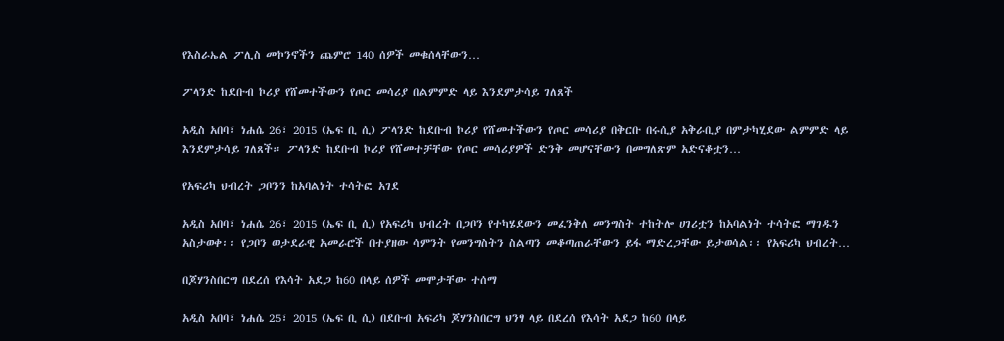የእስራኤል ፖሊስ መኮንኖችን ጨምሮ 140 ሰዎች መቁሰላቸውን…

ፖላንድ ከደቡብ ኮሪያ የሸመተችውን የጦር መሳሪያ በልምምድ ላይ እንደምታሳይ ገለጸች

አዲስ አበባ፣ ነሐሴ 26፣ 2015 (ኤፍ ቢ ሲ) ፖላንድ ከደቡብ ኮሪያ የሸመተችውን የጦር መሳሪያ በቅርቡ በሩሲያ አቅራቢያ በምታካሂደው ልምምድ ላይ እንደምታሳይ ገለጸች። ፖላንድ ከደቡብ ኮሪያ የሸመተቻቸው የጦር መሳሪያዎች ድንቅ መሆናቸውን በመግለጽም አድናቆቷን…

የአፍሪካ ህብረት ጋቦንን ከአባልነት ተሳትፎ አገደ

አዲስ አበባ፣ ነሐሴ 26፣ 2015 (ኤፍ ቢ ሲ) የአፍሪካ ህብረት በጋቦን የተካሄደውን መፈንቅለ መንግስት ተከትሎ ሀገሪቷን ከአባልነት ተሳትፎ ማገዱን አስታወቀ፡፡ የጋቦን ወታደራዊ አመራሮች በተያዘው ሳምንት የመንግስትን ስልጣን መቆጣጠራቸውን ይፋ ማድረጋቸው ይታወሳል፡፡ የአፍሪካ ህብረት…

በጆሃንስበርግ በደረሰ የእሳት አደጋ ከ60 በላይ ሰዎች መሞታቸው ተሰማ

አዲስ አበባ፣ ነሐሴ 25፣ 2015 (ኤፍ ቢ ሲ) በደቡብ አፍሪካ ጆሃንስበርግ ህንፃ ላይ በደረሰ የእሳት አደጋ ከ60 በላይ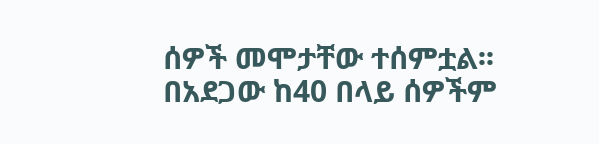ሰዎች መሞታቸው ተሰምቷል፡፡ በአደጋው ከ40 በላይ ሰዎችም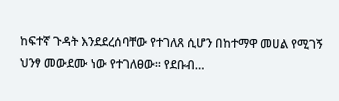ከፍተኛ ጉዳት እንደደረሰባቸው የተገለጸ ሲሆን በከተማዋ መሀል የሚገኝ ህንፃ መውደሙ ነው የተገለፀው፡፡ የደቡብ…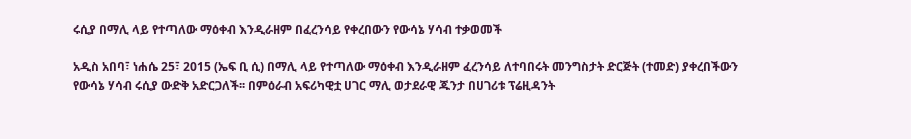ሩሲያ በማሊ ላይ የተጣለው ማዕቀብ እንዲራዘም በፈረንሳይ የቀረበውን የውሳኔ ሃሳብ ተቃወመች

አዲስ አበባ፣ ነሐሴ 25፣ 2015 (ኤፍ ቢ ሲ) በማሊ ላይ የተጣለው ማዕቀብ እንዲራዘም ፈረንሳይ ለተባበሩት መንግስታት ድርጅት (ተመድ) ያቀረበችውን የውሳኔ ሃሳብ ሩሲያ ውድቅ አድርጋለች፡፡ በምዕራብ አፍሪካዊቷ ሀገር ማሊ ወታደራዊ ጁንታ በሀገሪቱ ፕሬዚዳንት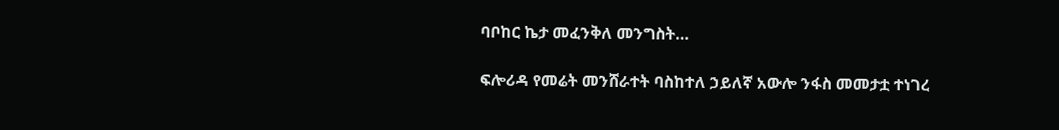ባቦከር ኬታ መፈንቅለ መንግስት…

ፍሎሪዳ የመሬት መንሸራተት ባስከተለ ኃይለኛ አውሎ ንፋስ መመታቷ ተነገረ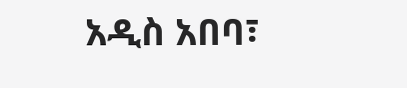አዲስ አበባ፣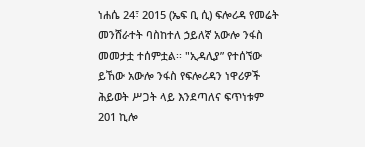ነሐሴ 24፣ 2015 (ኤፍ ቢ ሲ) ፍሎሪዳ የመሬት መንሸራተት ባስከተለ ኃይለኛ አውሎ ንፋስ መመታቷ ተሰምቷል፡፡ "ኢዳሊያ” የተሰኘው ይኸው አውሎ ንፋስ የፍሎሪዳን ነዋሪዎች ሕይወት ሥጋት ላይ እንደጣለና ፍጥነቱም 201 ኪሎ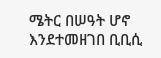ሜትር በሠዓት ሆኖ እንደተመዘገበ ቢቢሲ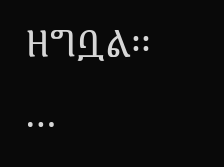ዘግቧል፡፡…